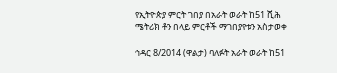የኢትዮጵያ ምርት ገበያ በአራት ወራት ከ51 ሺሕ ሜትሪክ ቶን በላይ ምርቶች ማገበያየቱን አስታወቀ

ኅዳር 8/2014 (ዋልታ) ባለፉት አራት ወራት ከ51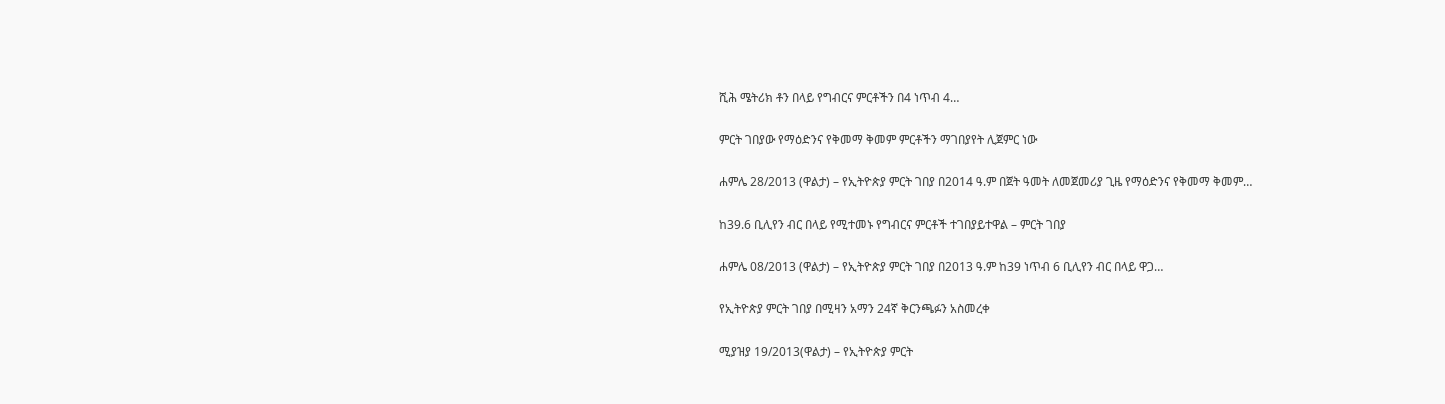ሺሕ ሜትሪክ ቶን በላይ የግብርና ምርቶችን በ4 ነጥብ 4…

ምርት ገበያው የማዕድንና የቅመማ ቅመም ምርቶችን ማገበያየት ሊጀምር ነው

ሐምሌ 28/2013 (ዋልታ) – የኢትዮጵያ ምርት ገበያ በ2014 ዓ.ም በጀት ዓመት ለመጀመሪያ ጊዜ የማዕድንና የቅመማ ቅመም…

ከ39.6 ቢሊየን ብር በላይ የሚተመኑ የግብርና ምርቶች ተገበያይተዋል – ምርት ገበያ

ሐምሌ 08/2013 (ዋልታ) – የኢትዮጵያ ምርት ገበያ በ2013 ዓ.ም ከ39 ነጥብ 6 ቢሊየን ብር በላይ ዋጋ…

የኢትዮጵያ ምርት ገበያ በሚዛን አማን 24ኛ ቅርንጫፉን አስመረቀ

ሚያዝያ 19/2013(ዋልታ) – የኢትዮጵያ ምርት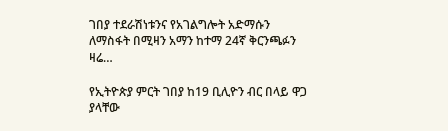ገበያ ተደራሽነቱንና የአገልግሎት አድማሱን ለማስፋት በሚዛን አማን ከተማ 24ኛ ቅርንጫፉን ዛሬ…

የኢትዮጵያ ምርት ገበያ ከ19 ቢሊዮን ብር በላይ ዋጋ ያላቸው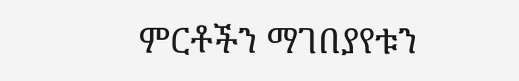ምርቶችን ማገበያየቱን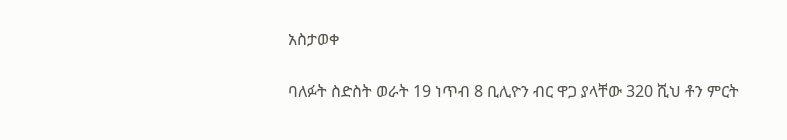አስታወቀ

ባለፉት ስድስት ወራት 19 ነጥብ 8 ቢሊዮን ብር ዋጋ ያላቸው 320 ሺህ ቶን ምርት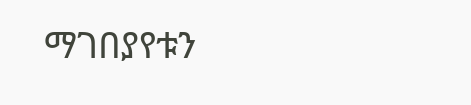ማገበያየቱን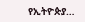የኢትዮጵያ…